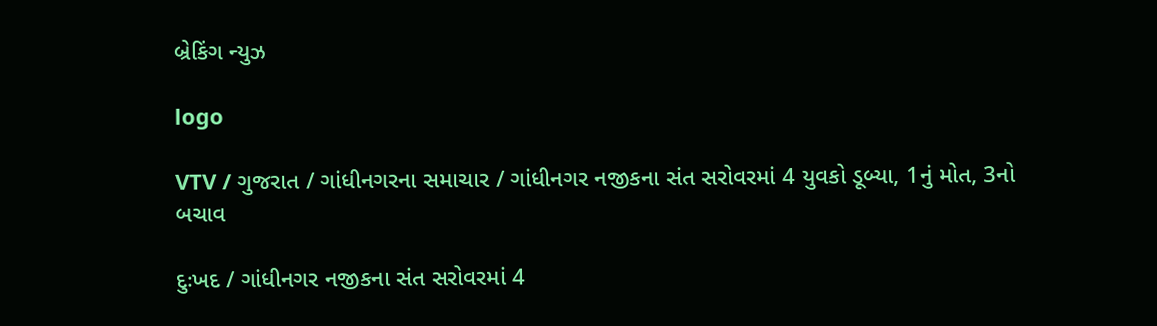બ્રેકિંગ ન્યુઝ

logo

VTV / ગુજરાત / ગાંધીનગરના સમાચાર / ગાંધીનગર નજીકના સંત સરોવરમાં 4 યુવકો ડૂબ્યા, 1નું મોત, 3નો બચાવ

દુઃખદ / ગાંધીનગર નજીકના સંત સરોવરમાં 4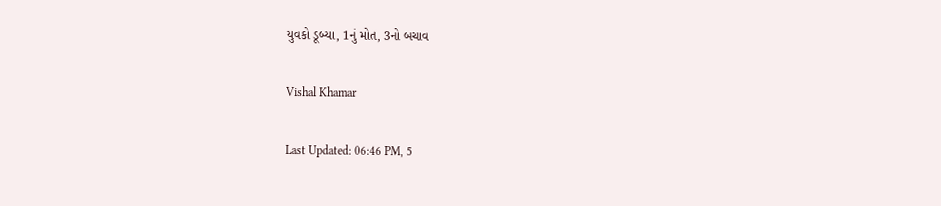યુવકો ડૂબ્યા, 1નું મોત, 3નો બચાવ

Vishal Khamar

Last Updated: 06:46 PM, 5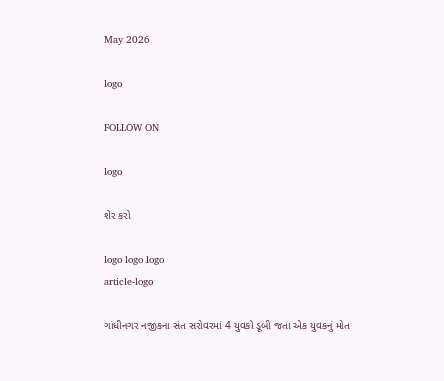May 2026

logo

FOLLOW ON

logo

શેર કરો

logo logo logo
article-logo

ગાંધીનગર નજીકના સંત સરોવરમાં 4 યુવકો ડૂબી જતા એક યુવકનું મોત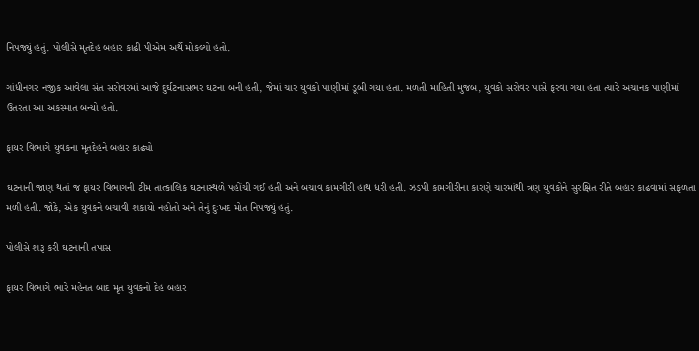નિપજ્યું હતું. પોલીસે મૃતદેહ બહાર કાઢી પીએમ અર્થે મોકલ્યો હતો.

ગાંધીનગર નજીક આવેલા સંત સરોવરમાં આજે દુર્ઘટનાસભર ઘટના બની હતી, જેમાં ચાર યુવકો પાણીમાં ડૂબી ગયા હતા. મળતી માહિતી મુજબ, યુવકો સરોવર પાસે ફરવા ગયા હતા ત્યારે અચાનક પાણીમાં ઉતરતા આ અકસ્માત બન્યો હતો.

ફાયર વિભાગે યુવકના મૃતદેહને બહાર કાઢ્યો

ઘટનાની જાણ થતાં જ ફાયર વિભાગની ટીમ તાત્કાલિક ઘટનાસ્થળે પહોંચી ગઈ હતી અને બચાવ કામગીરી હાથ ધરી હતી. ઝડપી કામગીરીના કારણે ચારમાંથી ત્રણ યુવકોને સુરક્ષિત રીતે બહાર કાઢવામાં સફળતા મળી હતી. જોકે, એક યુવકને બચાવી શકાયો નહોતો અને તેનું દુઃખદ મોત નિપજ્યું હતું.

પોલીસે શરૂ કરી ઘટનાની તપાસ

ફાયર વિભાગે ભારે મહેનત બાદ મૃત યુવકનો દેહ બહાર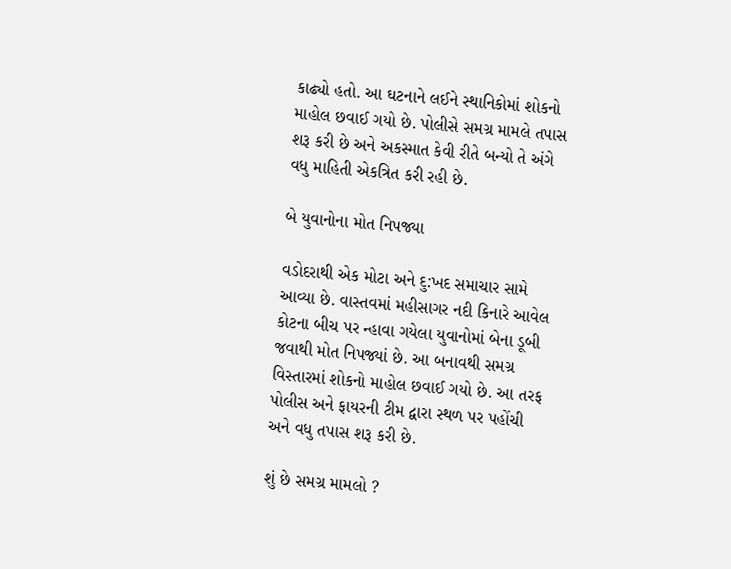કાઢ્યો હતો. આ ઘટનાને લઈને સ્થાનિકોમાં શોકનો માહોલ છવાઈ ગયો છે. પોલીસે સમગ્ર મામલે તપાસ શરૂ કરી છે અને અકસ્માત કેવી રીતે બન્યો તે અંગે વધુ માહિતી એકત્રિત કરી રહી છે.

બે યુવાનોના મોત નિપજ્યા

વડોદરાથી એક મોટા અને દુ:ખદ સમાચાર સામે આવ્યા છે. વાસ્તવમાં મહીસાગર નદી કિનારે આવેલ કોટના બીચ પર ન્હાવા ગયેલા યુવાનોમાં બેના ડૂબી જવાથી મોત નિપજ્યાં છે. આ બનાવથી સમગ્ર વિસ્તારમાં શોકનો માહોલ છવાઈ ગયો છે. આ તરફ પોલીસ અને ફાયરની ટીમ દ્વારા સ્થળ પર પહોંચી અને વધુ તપાસ શરૂ કરી છે.

શું છે સમગ્ર મામલો ?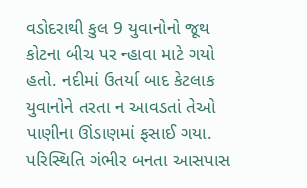વડોદરાથી કુલ 9 યુવાનોનો જૂથ કોટના બીચ પર ન્હાવા માટે ગયો હતો. નદીમાં ઉતર્યા બાદ કેટલાક યુવાનોને તરતા ન આવડતાં તેઓ પાણીના ઊંડાણમાં ફસાઈ ગયા. પરિસ્થિતિ ગંભીર બનતા આસપાસ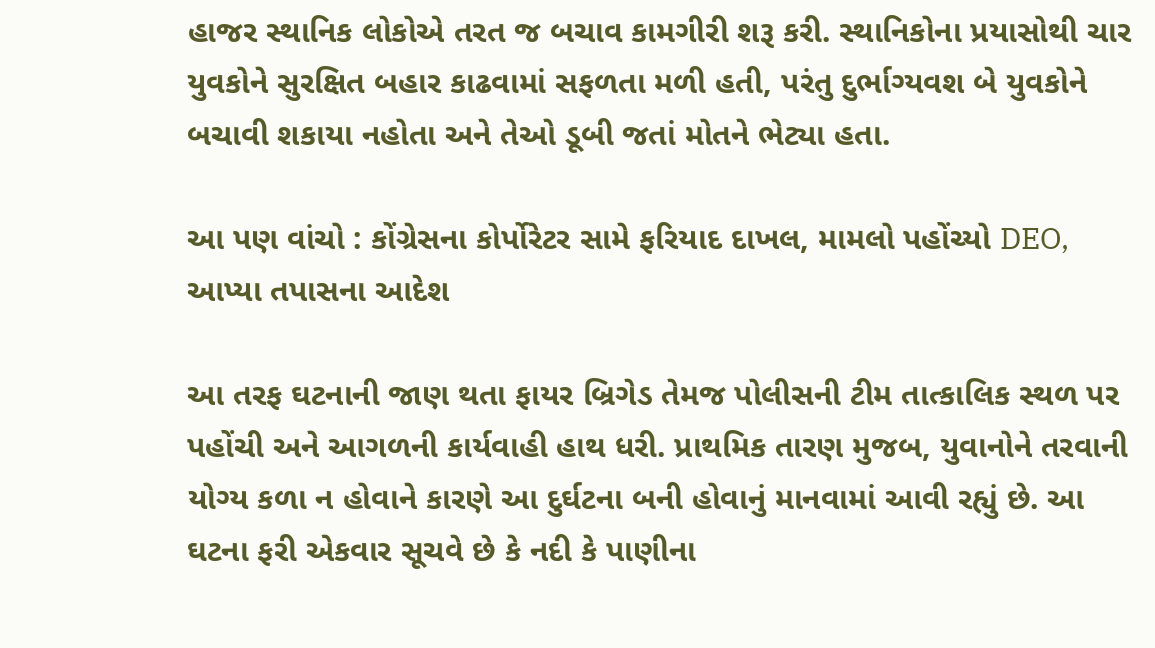હાજર સ્થાનિક લોકોએ તરત જ બચાવ કામગીરી શરૂ કરી. સ્થાનિકોના પ્રયાસોથી ચાર યુવકોને સુરક્ષિત બહાર કાઢવામાં સફળતા મળી હતી, પરંતુ દુર્ભાગ્યવશ બે યુવકોને બચાવી શકાયા નહોતા અને તેઓ ડૂબી જતાં મોતને ભેટ્યા હતા.

આ પણ વાંચો : કોંગ્રેસના કોર્પોરેટર સામે ફરિયાદ દાખલ, મામલો પહોંચ્યો DEO, આપ્યા તપાસના આદેશ

આ તરફ ઘટનાની જાણ થતા ફાયર બ્રિગેડ તેમજ પોલીસની ટીમ તાત્કાલિક સ્થળ પર પહોંચી અને આગળની કાર્યવાહી હાથ ધરી. પ્રાથમિક તારણ મુજબ, યુવાનોને તરવાની યોગ્ય કળા ન હોવાને કારણે આ દુર્ઘટના બની હોવાનું માનવામાં આવી રહ્યું છે. આ ઘટના ફરી એકવાર સૂચવે છે કે નદી કે પાણીના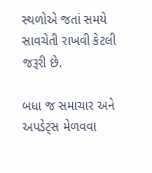સ્થળોએ જતાં સમયે સાવચેતી રાખવી કેટલી જરૂરી છે.

બધા જ સમાચાર અને અપડેટ્સ મેળવવા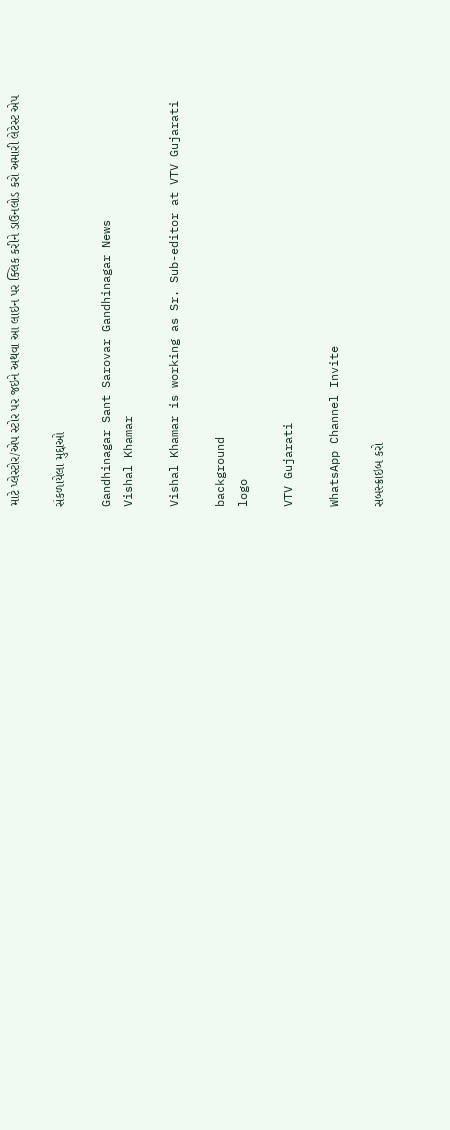માટે પ્લેસ્ટોર/એપ સ્ટોર પર જઇને અથવા આ લાઇન પર ક્લિક કરીને ડાઉનલોડ કરો અમારી લેટેસ્ટ એપ

સંકળાયેલા મુદ્દાઓ

Gandhinagar Sant Sarovar Gandhinagar News
Vishal Khamar

Vishal Khamar is working as Sr. Sub-editor at VTV Gujarati

background
logo

VTV Gujarati

WhatsApp Channel Invite

સબસ્ક્રાઇબ કરો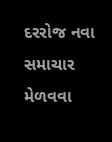દરરોજ નવા સમાચાર મેળવવા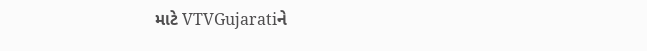માટે VTVGujaratiને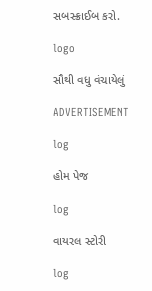સબસ્ક્રાઈબ કરો.

logo

સૌથી વધુ વંચાયેલું

ADVERTISEMENT

log

હોમ પેજ

log

વાયરલ સ્ટોરી

log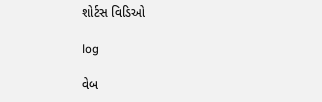શોર્ટસ વિડિઓ

log

વેબ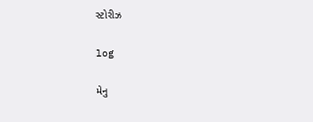સ્ટોરીઝ

log

મેનુ